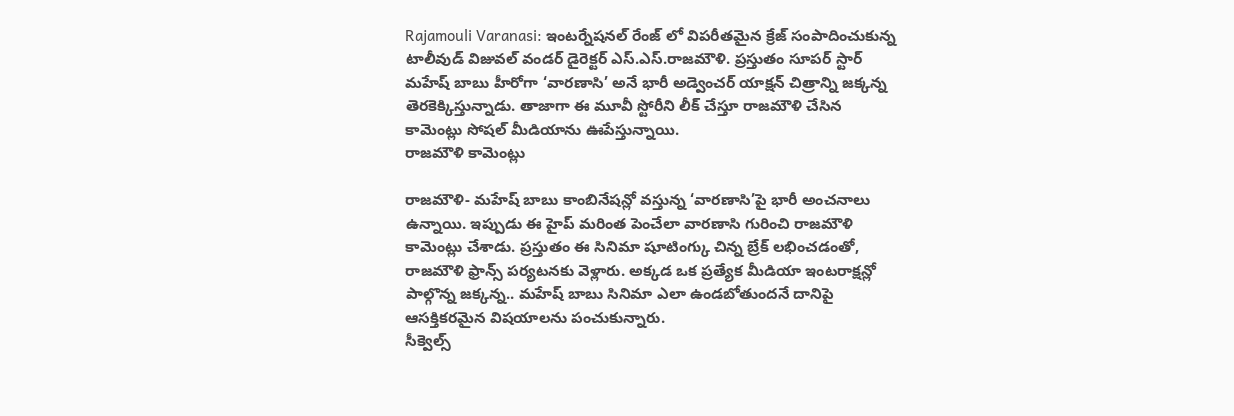Rajamouli Varanasi: ఇంటర్నేషనల్ రేంజ్ లో విపరీతమైన క్రేజ్ సంపాదించుకున్న టాలీవుడ్ విజువల్ వండర్ డైరెక్టర్ ఎస్.ఎస్.రాజమౌళి. ప్రస్తుతం సూపర్ స్టార్ మహేష్ బాబు హీరోగా ‘వారణాసి’ అనే భారీ అడ్వెంచర్ యాక్షన్ చిత్రాన్ని జక్కన్న తెరకెక్కిస్తున్నాడు. తాజాగా ఈ మూవీ స్టోరీని లీక్ చేస్తూ రాజమౌళి చేసిన కామెంట్లు సోషల్ మీడియాను ఊపేస్తున్నాయి.
రాజమౌళి కామెంట్లు

రాజమౌళి- మహేష్ బాబు కాంబినేషన్లో వస్తున్న ‘వారణాసి’పై భారీ అంచనాలు ఉన్నాయి. ఇప్పుడు ఈ హైప్ మరింత పెంచేలా వారణాసి గురించి రాజమౌళి కామెంట్లు చేశాడు. ప్రస్తుతం ఈ సినిమా షూటింగ్కు చిన్న బ్రేక్ లభించడంతో, రాజమౌళి ఫ్రాన్స్ పర్యటనకు వెళ్లారు. అక్కడ ఒక ప్రత్యేక మీడియా ఇంటరాక్షన్లో పాల్గొన్న జక్కన్న.. మహేష్ బాబు సినిమా ఎలా ఉండబోతుందనే దానిపై ఆసక్తికరమైన విషయాలను పంచుకున్నారు.
సీక్వెల్స్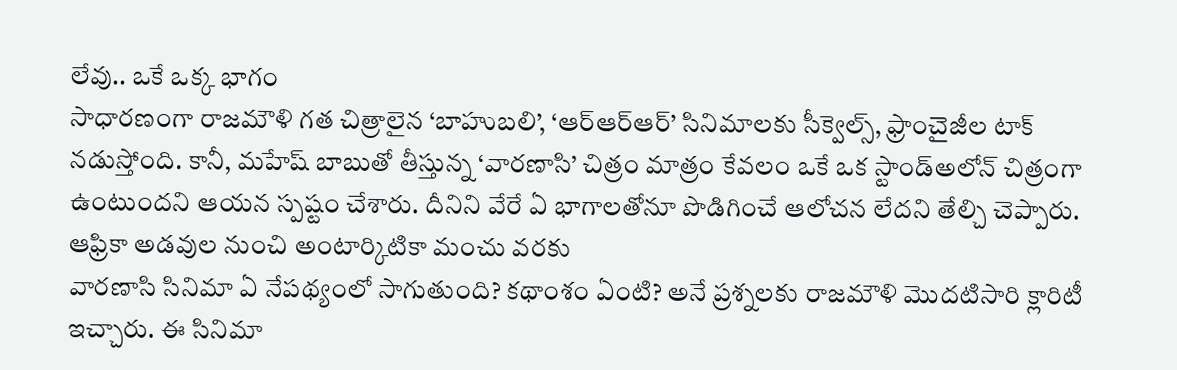లేవు.. ఒకే ఒక్క భాగం
సాధారణంగా రాజమౌళి గత చిత్రాలైన ‘బాహుబలి’, ‘ఆర్ఆర్ఆర్’ సినిమాలకు సీక్వెల్స్, ఫ్రాంచైజీల టాక్ నడుస్తోంది. కానీ, మహేష్ బాబుతో తీస్తున్న ‘వారణాసి’ చిత్రం మాత్రం కేవలం ఒకే ఒక స్టాండ్అలోన్ చిత్రంగా ఉంటుందని ఆయన స్పష్టం చేశారు. దీనిని వేరే ఏ భాగాలతోనూ పొడిగించే ఆలోచన లేదని తేల్చి చెప్పారు.
ఆఫ్రికా అడవుల నుంచి అంటార్కిటికా మంచు వరకు
వారణాసి సినిమా ఏ నేపథ్యంలో సాగుతుంది? కథాంశం ఏంటి? అనే ప్రశ్నలకు రాజమౌళి మొదటిసారి క్లారిటీ ఇచ్చారు. ఈ సినిమా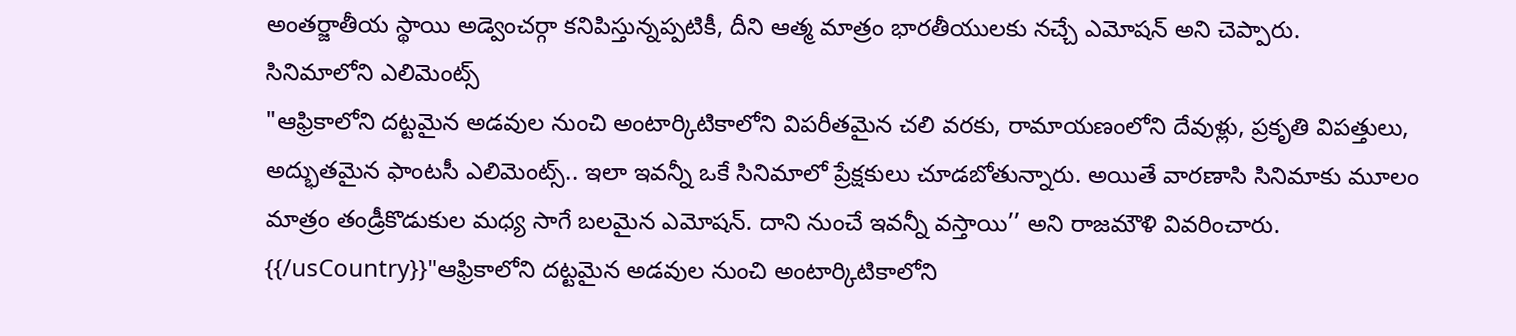అంతర్జాతీయ స్థాయి అడ్వెంచర్గా కనిపిస్తున్నప్పటికీ, దీని ఆత్మ మాత్రం భారతీయులకు నచ్చే ఎమోషన్ అని చెప్పారు.
సినిమాలోని ఎలిమెంట్స్
"ఆఫ్రికాలోని దట్టమైన అడవుల నుంచి అంటార్కిటికాలోని విపరీతమైన చలి వరకు, రామాయణంలోని దేవుళ్లు, ప్రకృతి విపత్తులు, అద్భుతమైన ఫాంటసీ ఎలిమెంట్స్.. ఇలా ఇవన్నీ ఒకే సినిమాలో ప్రేక్షకులు చూడబోతున్నారు. అయితే వారణాసి సినిమాకు మూలం మాత్రం తండ్రీకొడుకుల మధ్య సాగే బలమైన ఎమోషన్. దాని నుంచే ఇవన్నీ వస్తాయి’’ అని రాజమౌళి వివరించారు.
{{/usCountry}}"ఆఫ్రికాలోని దట్టమైన అడవుల నుంచి అంటార్కిటికాలోని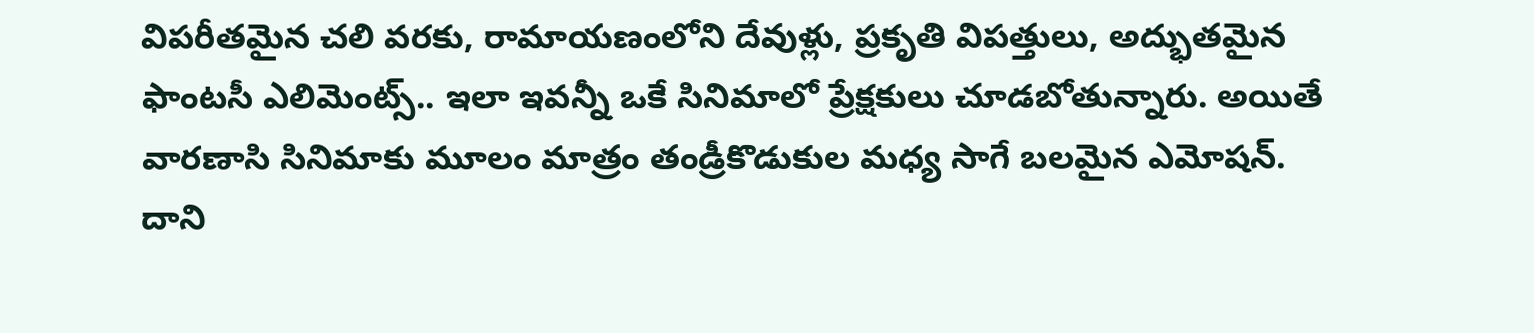విపరీతమైన చలి వరకు, రామాయణంలోని దేవుళ్లు, ప్రకృతి విపత్తులు, అద్భుతమైన ఫాంటసీ ఎలిమెంట్స్.. ఇలా ఇవన్నీ ఒకే సినిమాలో ప్రేక్షకులు చూడబోతున్నారు. అయితే వారణాసి సినిమాకు మూలం మాత్రం తండ్రీకొడుకుల మధ్య సాగే బలమైన ఎమోషన్. దాని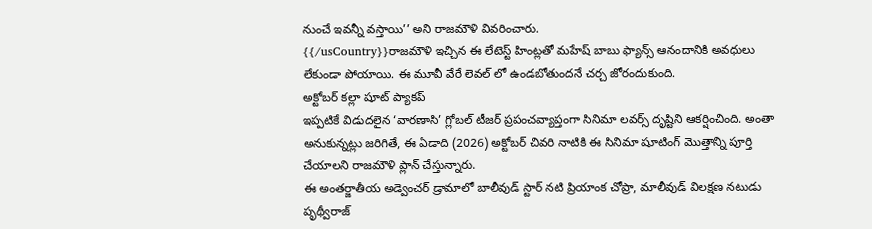నుంచే ఇవన్నీ వస్తాయి’’ అని రాజమౌళి వివరించారు.
{{/usCountry}}రాజమౌళి ఇచ్చిన ఈ లేటెస్ట్ హింట్లతో మహేష్ బాబు ఫ్యాన్స్ ఆనందానికి అవధులు లేకుండా పోయాయి. ఈ మూవీ వేరే లెవల్ లో ఉండబోతుందనే చర్చ జోరందుకుంది.
అక్టోబర్ కల్లా షూట్ ప్యాకప్
ఇప్పటికే విడుదలైన ‘వారణాసి’ గ్లోబల్ టీజర్ ప్రపంచవ్యాప్తంగా సినిమా లవర్స్ దృష్టిని ఆకర్షించింది. అంతా అనుకున్నట్లు జరిగితే, ఈ ఏడాది (2026) అక్టోబర్ చివరి నాటికి ఈ సినిమా షూటింగ్ మొత్తాన్ని పూర్తి చేయాలని రాజమౌళి ప్లాన్ చేస్తున్నారు.
ఈ అంతర్జాతీయ అడ్వెంచర్ డ్రామాలో బాలీవుడ్ స్టార్ నటి ప్రియాంక చోప్రా, మాలీవుడ్ విలక్షణ నటుడు పృథ్వీరాజ్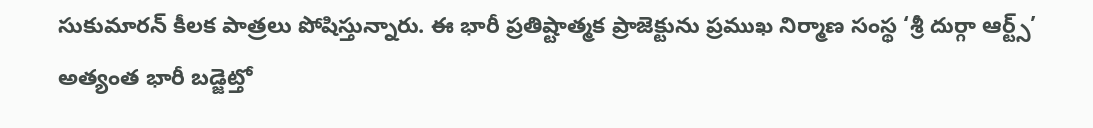సుకుమారన్ కీలక పాత్రలు పోషిస్తున్నారు. ఈ భారీ ప్రతిష్టాత్మక ప్రాజెక్టును ప్రముఖ నిర్మాణ సంస్థ ‘శ్రీ దుర్గా ఆర్ట్స్’ అత్యంత భారీ బడ్జెట్తో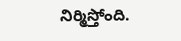నిర్మిస్తోంది.